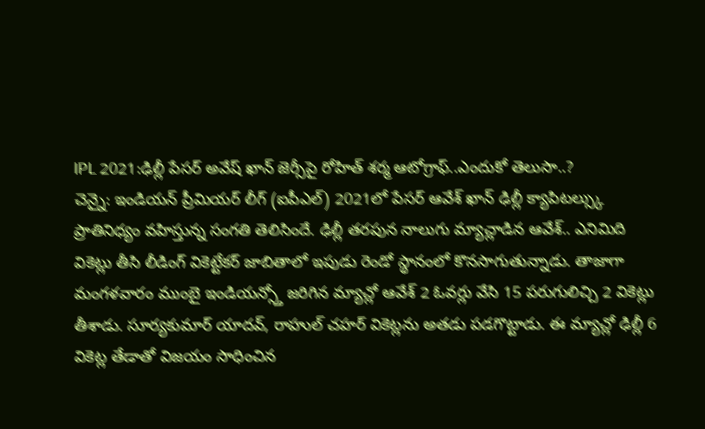IPL 2021:ఢిల్లీ పేసర్ అవేష్ ఖాన్ జెర్సీపై రోహిత్ శర్మ ఆటోగ్రాఫ్..ఎందుకో తెలుసా..?
చెన్నై: ఇండియన్ ప్రీమియర్ లీగ్ (ఐపీఎల్) 2021లో పేసర్ ఆవేశ్ ఖాన్ ఢిల్లీ క్యాపిటల్స్కు ప్రాతినిధ్యం వహిస్తున్న సంగతి తెలిసిందే. ఢిల్లీ తరపున నాలుగు మ్యాచ్లాడిన ఆవేశ్.. ఎనిమిది వికెట్లు తీసి లీడింగ్ వికెట్టేకర్ జాబితాలో ఇపుడు రెండో స్థానంలో కొనసాగుతున్నాడు. తాజాగా మంగళవారం ముంబై ఇండియన్స్తో జరిగిన మ్యాచ్లో ఆవేశ్ 2 ఓవర్లు వేసి 15 పరుగులిచ్చి 2 వికెట్లు తీశాడు. సూర్యకుమార్ యాదవ్, రాహుల్ చహర్ వికెట్లను అతడు పడగొట్టాడు. ఈ మ్యాచ్లో ఢిల్లీ 6 వికెట్ల తేడాతో విజయం సాధించిన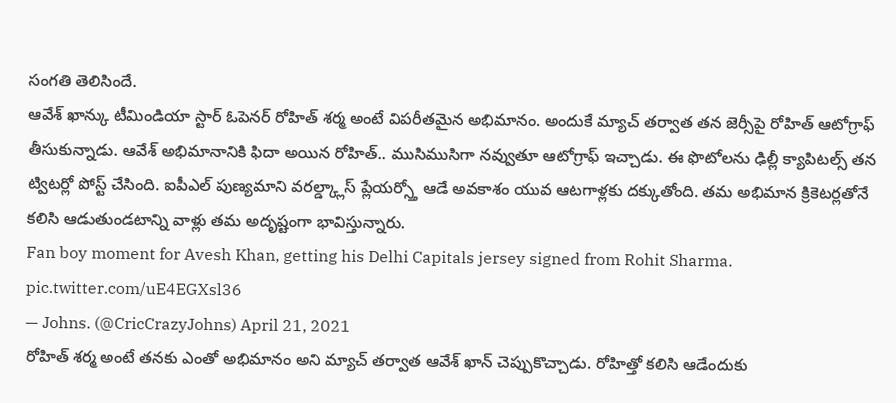సంగతి తెలిసిందే.
ఆవేశ్ ఖాన్కు టీమిండియా స్టార్ ఓపెనర్ రోహిత్ శర్మ అంటే విపరీతమైన అభిమానం. అందుకే మ్యాచ్ తర్వాత తన జెర్సీపై రోహిత్ ఆటోగ్రాఫ్ తీసుకున్నాడు. ఆవేశ్ అభిమానానికి ఫిదా అయిన రోహిత్.. ముసిముసిగా నవ్వుతూ ఆటోగ్రాఫ్ ఇచ్చాడు. ఈ ఫొటోలను ఢిల్లీ క్యాపిటల్స్ తన ట్విటర్లో పోస్ట్ చేసింది. ఐపీఎల్ పుణ్యమాని వరల్డ్క్లాస్ ప్లేయర్స్తో ఆడే అవకాశం యువ ఆటగాళ్లకు దక్కుతోంది. తమ అభిమాన క్రికెటర్లతోనే కలిసి ఆడుతుండటాన్ని వాళ్లు తమ అదృష్టంగా భావిస్తున్నారు.
Fan boy moment for Avesh Khan, getting his Delhi Capitals jersey signed from Rohit Sharma. pic.twitter.com/uE4EGXsl36
— Johns. (@CricCrazyJohns) April 21, 2021
రోహిత్ శర్మ అంటే తనకు ఎంతో అభిమానం అని మ్యాచ్ తర్వాత ఆవేశ్ ఖాన్ చెప్పుకొచ్చాడు. రోహిత్తో కలిసి ఆడేందుకు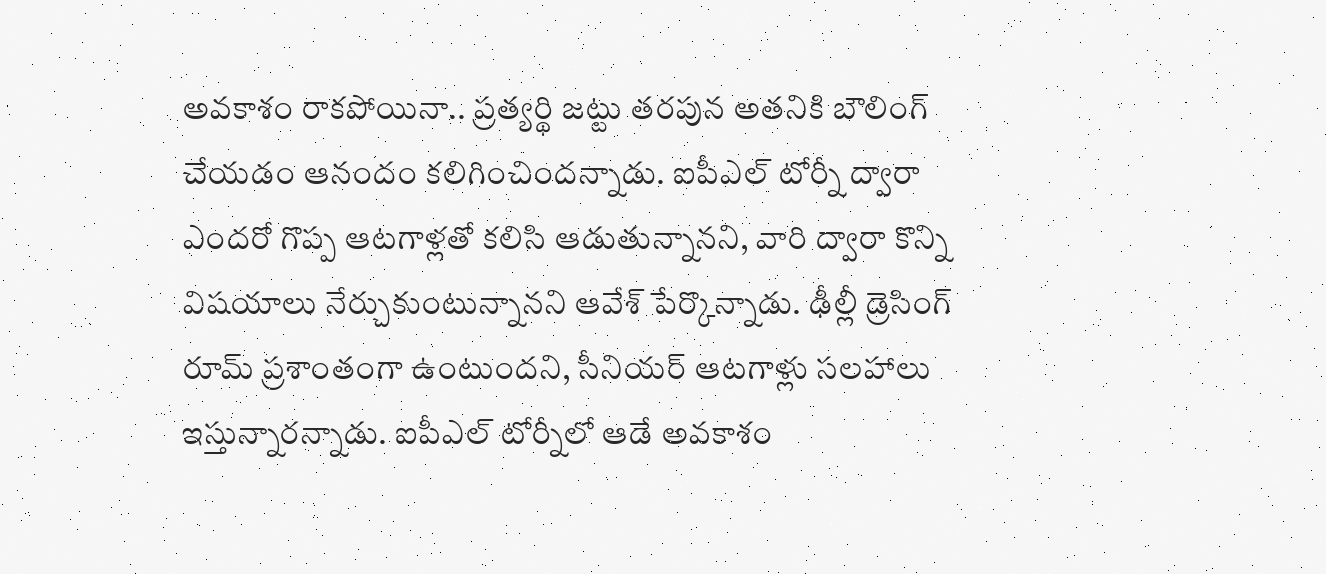అవకాశం రాకపోయినా.. ప్రత్యర్థి జట్టు తరపున అతనికి బౌలింగ్ చేయడం ఆనందం కలిగించిందన్నాడు. ఐపీఎల్ టోర్నీ ద్వారా ఎందరో గొప్ప ఆటగాళ్లతో కలిసి ఆడుతున్నానని, వారి ద్వారా కొన్ని విషయాలు నేర్చుకుంటున్నానని ఆవేశ్ పేర్కొన్నాడు. ఢీల్లీ డ్రెసింగ్ రూమ్ ప్రశాంతంగా ఉంటుందని, సీనియర్ ఆటగాళ్లు సలహాలు ఇస్తున్నారన్నాడు. ఐపీఎల్ టోర్నీలో ఆడే అవకాశం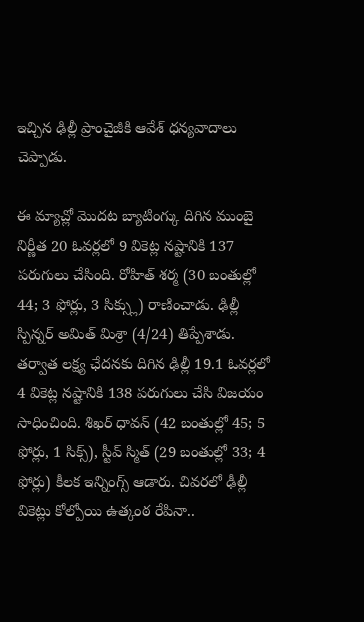ఇచ్చిన ఢిల్లీ ప్రాంచైజీకి ఆవేశ్ ధన్యవాదాలు చెప్పాడు.

ఈ మ్యాచ్లో మొదట బ్యాటింగ్కు దిగిన ముంబై నిర్ణీత 20 ఓవర్లలో 9 వికెట్ల నష్టానికి 137 పరుగులు చేసింది. రోహిత్ శర్మ (30 బంతుల్లో 44; 3 ఫోర్లు, 3 సిక్స్లు) రాణించాడు. ఢిల్లీ స్పిన్నర్ అమిత్ మిశ్రా (4/24) తిప్పేశాడు. తర్వాత లక్ష్య ఛేదనకు దిగిన ఢిల్లీ 19.1 ఓవర్లలో 4 వికెట్ల నష్టానికి 138 పరుగులు చేసి విజయం సాధించింది. శిఖర్ ధావన్ (42 బంతుల్లో 45; 5 ఫోర్లు, 1 సిక్స్), స్టీవ్ స్మిత్ (29 బంతుల్లో 33; 4 ఫోర్లు) కీలక ఇన్నింగ్స్ ఆడారు. చివరలో ఢీల్లీ వికెట్లు కోల్పోయి ఉత్కంఠ రేపినా..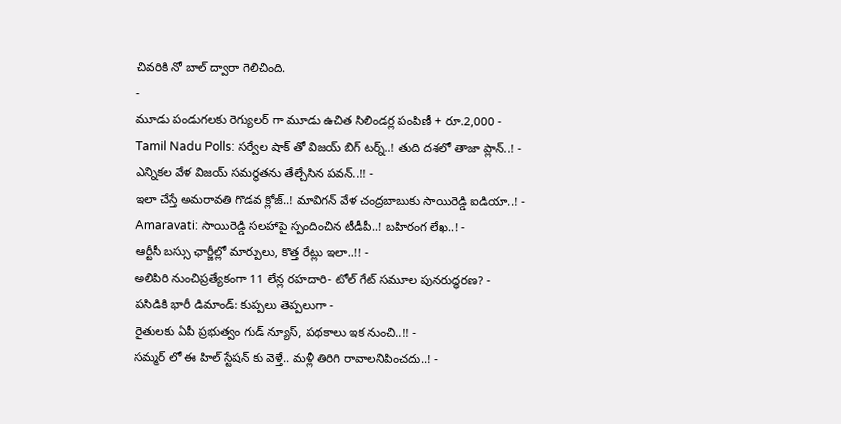చివరికి నో బాల్ ద్వారా గెలిచింది.
-
మూడు పండుగలకు రెగ్యులర్ గా మూడు ఉచిత సిలిండర్ల పంపిణీ + రూ.2,000 -
Tamil Nadu Polls: సర్వేల షాక్ తో విజయ్ బిగ్ టర్న్..! తుది దశలో తాజా ప్లాన్..! -
ఎన్నికల వేళ విజయ్ సమర్థతను తేల్చేసిన పవన్..!! -
ఇలా చేస్తే అమరావతి గొడవ క్లోజ్..! మావిగన్ వేళ చంద్రబాబుకు సాయిరెడ్డి ఐడియా..! -
Amaravati: సాయిరెడ్డి సలహాపై స్పందించిన టీడీపీ..! బహిరంగ లేఖ..! -
ఆర్టీసీ బస్సు ఛార్జీల్లో మార్పులు, కొత్త రేట్లు ఇలా..!! -
అలిపిరి నుంచిప్రత్యేకంగా 11 లేన్ల రహదారి- టోల్ గేట్ సమూల పునరుద్ధరణ? -
పసిడికి భారీ డిమాండ్: కుప్పలు తెప్పలుగా -
రైతులకు ఏపీ ప్రభుత్వం గుడ్ న్యూస్, పథకాలు ఇక నుంచి..!! -
సమ్మర్ లో ఈ హిల్ స్టేషన్ కు వెళ్తే.. మళ్లీ తిరిగి రావాలనిపించదు..! -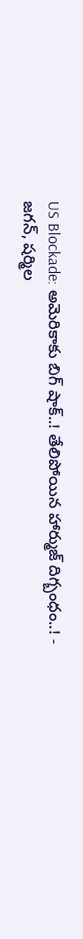US Blockade: అమెరికాకు బిగ్ షాక్..! తేలిపోయిన హార్ముజ్ దిగ్బంధం..! -
జగన్, షర్మిల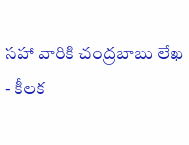సహా వారికి చంద్రబాబు లేఖ - కీలక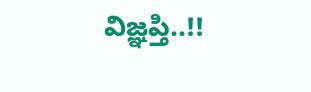విజ్ఞప్తి..!!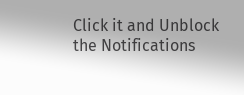Click it and Unblock the Notifications